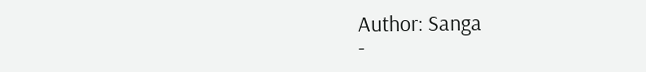Author: Sanga
-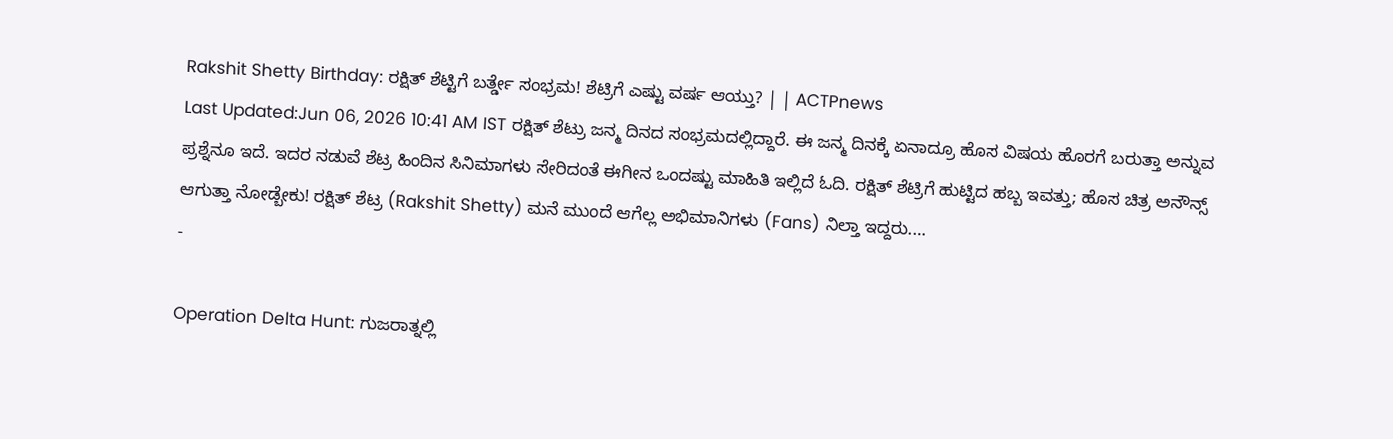Rakshit Shetty Birthday: ರಕ್ಷಿತ್ ಶೆಟ್ಟಿಗೆ ಬರ್ತ್ಡೇ ಸಂಭ್ರಮ! ಶೆಟ್ರಿಗೆ ಎಷ್ಟು ವರ್ಷ ಆಯ್ತು? | | ACTPnews
Last Updated:Jun 06, 2026 10:41 AM IST ರಕ್ಷಿತ್ ಶೆಟ್ರು ಜನ್ಮ ದಿನದ ಸಂಭ್ರಮದಲ್ಲಿದ್ದಾರೆ. ಈ ಜನ್ಮ ದಿನಕ್ಕೆ ಏನಾದ್ರೂ ಹೊಸ ವಿಷಯ ಹೊರಗೆ ಬರುತ್ತಾ ಅನ್ನುವ ಪ್ರಶ್ನೆನೂ ಇದೆ. ಇದರ ನಡುವೆ ಶೆಟ್ರ ಹಿಂದಿನ ಸಿನಿಮಾಗಳು ಸೇರಿದಂತೆ ಈಗೀನ ಒಂದಷ್ಟು ಮಾಹಿತಿ ಇಲ್ಲಿದೆ ಓದಿ. ರಕ್ಷಿತ್ ಶೆಟ್ರಿಗೆ ಹುಟ್ಟಿದ ಹಬ್ಬ ಇವತ್ತು; ಹೊಸ ಚಿತ್ರ ಅನೌನ್ಸ್ ಆಗುತ್ತಾ ನೋಡ್ಬೇಕು! ರಕ್ಷಿತ್ ಶೆಟ್ರ (Rakshit Shetty) ಮನೆ ಮುಂದೆ ಆಗೆಲ್ಲ ಅಭಿಮಾನಿಗಳು (Fans) ನಿಲ್ತಾ ಇದ್ದರು.…
-

Operation Delta Hunt: ಗುಜರಾತ್ನಲ್ಲಿ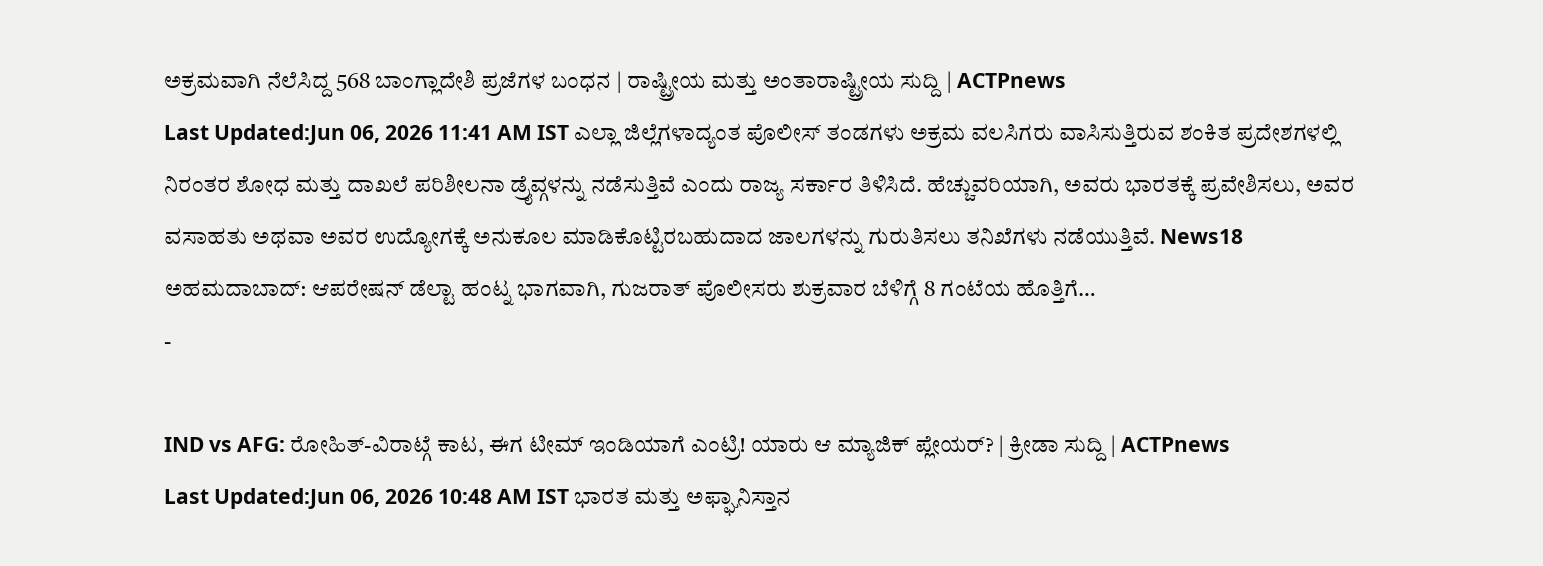ಅಕ್ರಮವಾಗಿ ನೆಲೆಸಿದ್ದ 568 ಬಾಂಗ್ಲಾದೇಶಿ ಪ್ರಜೆಗಳ ಬಂಧನ | ರಾಷ್ಟ್ರೀಯ ಮತ್ತು ಅಂತಾರಾಷ್ಟ್ರೀಯ ಸುದ್ದಿ | ACTPnews
Last Updated:Jun 06, 2026 11:41 AM IST ಎಲ್ಲಾ ಜಿಲ್ಲೆಗಳಾದ್ಯಂತ ಪೊಲೀಸ್ ತಂಡಗಳು ಅಕ್ರಮ ವಲಸಿಗರು ವಾಸಿಸುತ್ತಿರುವ ಶಂಕಿತ ಪ್ರದೇಶಗಳಲ್ಲಿ ನಿರಂತರ ಶೋಧ ಮತ್ತು ದಾಖಲೆ ಪರಿಶೀಲನಾ ಡ್ರೈವ್ಗಳನ್ನು ನಡೆಸುತ್ತಿವೆ ಎಂದು ರಾಜ್ಯ ಸರ್ಕಾರ ತಿಳಿಸಿದೆ. ಹೆಚ್ಚುವರಿಯಾಗಿ, ಅವರು ಭಾರತಕ್ಕೆ ಪ್ರವೇಶಿಸಲು, ಅವರ ವಸಾಹತು ಅಥವಾ ಅವರ ಉದ್ಯೋಗಕ್ಕೆ ಅನುಕೂಲ ಮಾಡಿಕೊಟ್ಟಿರಬಹುದಾದ ಜಾಲಗಳನ್ನು ಗುರುತಿಸಲು ತನಿಖೆಗಳು ನಡೆಯುತ್ತಿವೆ. News18 ಅಹಮದಾಬಾದ್: ಆಪರೇಷನ್ ಡೆಲ್ಟಾ ಹಂಟ್ನ ಭಾಗವಾಗಿ, ಗುಜರಾತ್ ಪೊಲೀಸರು ಶುಕ್ರವಾರ ಬೆಳಿಗ್ಗೆ 8 ಗಂಟೆಯ ಹೊತ್ತಿಗೆ…
-

IND vs AFG: ರೋಹಿತ್-ವಿರಾಟ್ಗೆ ಕಾಟ, ಈಗ ಟೀಮ್ ಇಂಡಿಯಾಗೆ ಎಂಟ್ರಿ! ಯಾರು ಆ ಮ್ಯಾಜಿಕ್ ಪ್ಲೇಯರ್? | ಕ್ರೀಡಾ ಸುದ್ದಿ | ACTPnews
Last Updated:Jun 06, 2026 10:48 AM IST ಭಾರತ ಮತ್ತು ಅಫ್ಘಾನಿಸ್ತಾನ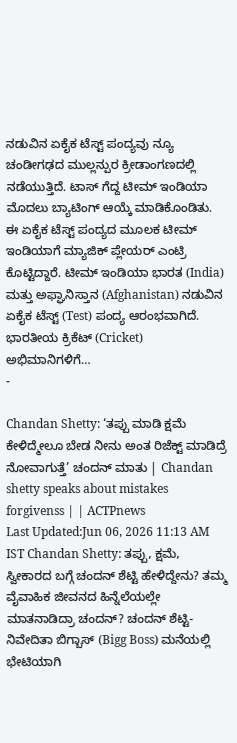ನಡುವಿನ ಏಕೈಕ ಟೆಸ್ಟ್ ಪಂದ್ಯವು ನ್ಯೂ ಚಂಡೀಗಢದ ಮುಲ್ಲನ್ಪುರ ಕ್ರೀಡಾಂಗಣದಲ್ಲಿ ನಡೆಯುತ್ತಿದೆ. ಟಾಸ್ ಗೆದ್ದ ಟೀಮ್ ಇಂಡಿಯಾ ಮೊದಲು ಬ್ಯಾಟಿಂಗ್ ಆಯ್ಕೆ ಮಾಡಿಕೊಂಡಿತು. ಈ ಏಕೈಕ ಟೆಸ್ಟ್ ಪಂದ್ಯದ ಮೂಲಕ ಟೀಮ್ ಇಂಡಿಯಾಗೆ ಮ್ಯಾಜಿಕ್ ಪ್ಲೇಯರ್ ಎಂಟ್ರಿ ಕೊಟ್ಟಿದ್ದಾರೆ. ಟೀಮ್ ಇಂಡಿಯಾ ಭಾರತ (India) ಮತ್ತು ಅಫ್ಘಾನಿಸ್ತಾನ (Afghanistan) ನಡುವಿನ ಏಕೈಕ ಟೆಸ್ಟ್ (Test) ಪಂದ್ಯ ಆರಂಭವಾಗಿದೆ. ಭಾರತೀಯ ಕ್ರಿಕೆಟ್ (Cricket) ಅಭಿಮಾನಿಗಳಿಗೆ…
-

Chandan Shetty: ‘ತಪ್ಪು ಮಾಡಿ ಕ್ಷಮೆ ಕೇಳಿದ್ಮೇಲೂ ಬೇಡ ನೀನು ಅಂತ ರಿಜೆಕ್ಟ್ ಮಾಡಿದ್ರೆ ನೋವಾಗುತ್ತೆ’ ಚಂದನ್ ಮಾತು | Chandan shetty speaks about mistakes forgivenss | | ACTPnews
Last Updated:Jun 06, 2026 11:13 AM IST Chandan Shetty: ತಪ್ಪು, ಕ್ಷಮೆ, ಸ್ವೀಕಾರದ ಬಗ್ಗೆ ಚಂದನ್ ಶೆಟ್ಟಿ ಹೇಳಿದ್ದೇನು? ತಮ್ಮ ವೈವಾಹಿಕ ಜೀವನದ ಹಿನ್ನೆಲೆಯಲ್ಲೇ ಮಾತನಾಡಿದ್ರಾ ಚಂದನ್? ಚಂದನ್ ಶೆಟ್ಟಿ-ನಿವೇದಿತಾ ಬಿಗ್ಬಾಸ್ (Bigg Boss) ಮನೆಯಲ್ಲಿ ಭೇಟಿಯಾಗಿ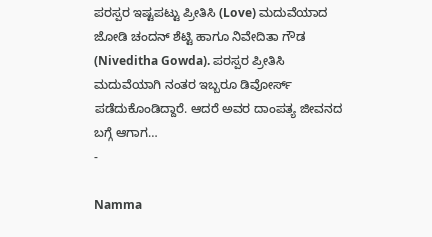ಪರಸ್ಪರ ಇಷ್ಟಪಟ್ಟು ಪ್ರೀತಿಸಿ (Love) ಮದುವೆಯಾದ ಜೋಡಿ ಚಂದನ್ ಶೆಟ್ಟಿ ಹಾಗೂ ನಿವೇದಿತಾ ಗೌಡ (Niveditha Gowda). ಪರಸ್ಪರ ಪ್ರೀತಿಸಿ ಮದುವೆಯಾಗಿ ನಂತರ ಇಬ್ಬರೂ ಡಿವೋರ್ಸ್ ಪಡೆದುಕೊಂಡಿದ್ದಾರೆ. ಆದರೆ ಅವರ ದಾಂಪತ್ಯ ಜೀವನದ ಬಗ್ಗೆ ಆಗಾಗ…
-

Namma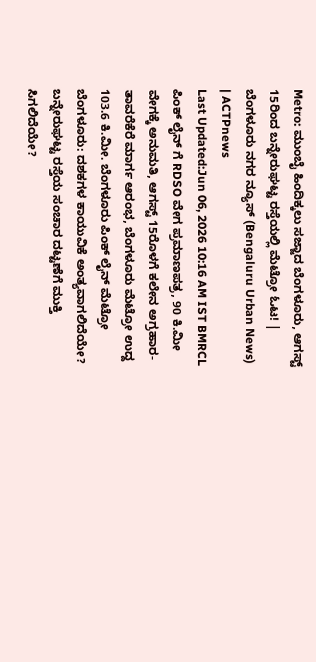Metro: ಮುಂಬೈ ಹಿಂದಿಕ್ಕಲು ಸಜ್ಜಾದ ಬೆಂಗಳೂರು, ಆಗಸ್ಟ್ 15ರಿಂದ ಬನ್ನೇರುಘಟ್ಟ ರಸ್ತೆಯಲ್ಲಿ ಮೆಟ್ರೋ ಓಟ! | ಬೆಂಗಳೂರು ನಗರ ನ್ಯೂಸ್ (Bengaluru Urban News) | ACTPnews
Last Updated:Jun 06, 2026 10:16 AM IST BMRCL ಪಿಂಕ್ ಲೈನ್ ಗೆ RDSO ವೇಗ ಪ್ರಮಾಣಪತ್ರ, 90 ಕಿ.ಮೀ ವೇಗಕ್ಕೆ ಅನುಮತಿ, ಆಗಸ್ಟ್ 15ರೊಳಗೆ ಕಲೇನ ಅಗ್ರಹಾರ-ತಾವರೆಕೆರೆ ಮಾರ್ಗ ಆರಂಭ, ಬೆಂಗಳೂರು ಮೆಟ್ರೋ ಉದ್ದ 103.6 ಕಿ.ಮೀ. ಬೆಂಗಳೂರು ಪಿಂಕ್ ಲೈನ್ ಮೆಟ್ರೋ ಬೆಂಗಳೂರು: ದಶಕಗಳ ಕಾಯುವಿಕೆ ಅಂತ್ಯವಾಗಲಿದೆಯೇ? ಬನ್ನೇರುಘಟ್ಟ ರಸ್ತೆಯ ಸಂಚಾರ ದಟ್ಟಣೆಗೆ ಮುಕ್ತಿ ಸಿಗಲಿದೆಯೇ?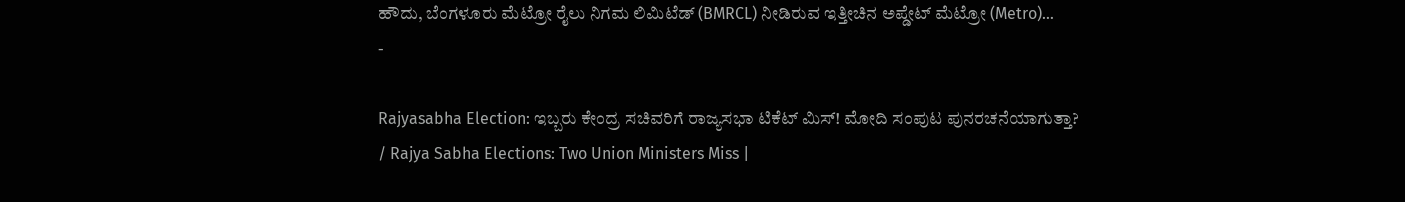ಹೌದು, ಬೆಂಗಳೂರು ಮೆಟ್ರೋ ರೈಲು ನಿಗಮ ಲಿಮಿಟೆಡ್ (BMRCL) ನೀಡಿರುವ ಇತ್ತೀಚಿನ ಅಪ್ಡೇಟ್ ಮೆಟ್ರೋ (Metro)…
-

Rajyasabha Election: ಇಬ್ಬರು ಕೇಂದ್ರ ಸಚಿವರಿಗೆ ರಾಜ್ಯಸಭಾ ಟಿಕೆಟ್ ಮಿಸ್! ಮೋದಿ ಸಂಪುಟ ಪುನರಚನೆಯಾಗುತ್ತಾ? / Rajya Sabha Elections: Two Union Ministers Miss |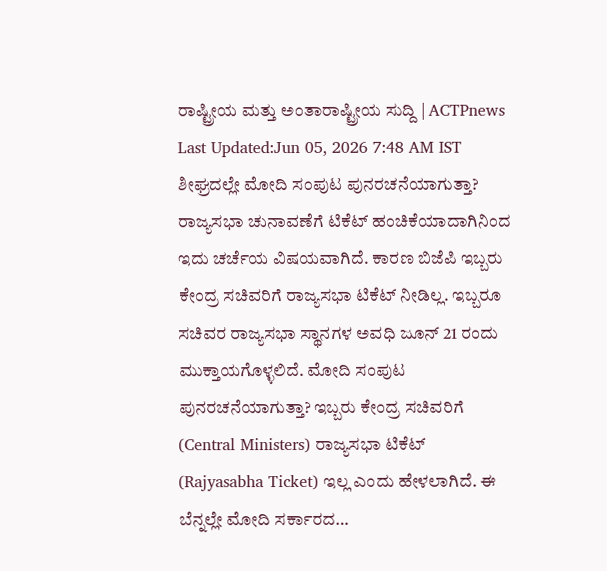ರಾಷ್ಟ್ರೀಯ ಮತ್ತು ಅಂತಾರಾಷ್ಟ್ರೀಯ ಸುದ್ದಿ | ACTPnews
Last Updated:Jun 05, 2026 7:48 AM IST ಶೀಘ್ರದಲ್ಲೇ ಮೋದಿ ಸಂಪುಟ ಪುನರಚನೆಯಾಗುತ್ತಾ? ರಾಜ್ಯಸಭಾ ಚುನಾವಣೆಗೆ ಟಿಕೆಟ್ ಹಂಚಿಕೆಯಾದಾಗಿನಿಂದ ಇದು ಚರ್ಚೆಯ ವಿಷಯವಾಗಿದೆ. ಕಾರಣ ಬಿಜೆಪಿ ಇಬ್ಬರು ಕೇಂದ್ರ ಸಚಿವರಿಗೆ ರಾಜ್ಯಸಭಾ ಟಿಕೆಟ್ ನೀಡಿಲ್ಲ. ಇಬ್ಬರೂ ಸಚಿವರ ರಾಜ್ಯಸಭಾ ಸ್ಥಾನಗಳ ಅವಧಿ ಜೂನ್ 21 ರಂದು ಮುಕ್ತಾಯಗೊಳ್ಳಲಿದೆ. ಮೋದಿ ಸಂಪುಟ ಪುನರಚನೆಯಾಗುತ್ತಾ? ಇಬ್ಬರು ಕೇಂದ್ರ ಸಚಿವರಿಗೆ (Central Ministers) ರಾಜ್ಯಸಭಾ ಟಿಕೆಟ್ (Rajyasabha Ticket) ಇಲ್ಲ ಎಂದು ಹೇಳಲಾಗಿದೆ. ಈ ಬೆನ್ನಲ್ಲೇ ಮೋದಿ ಸರ್ಕಾರದ…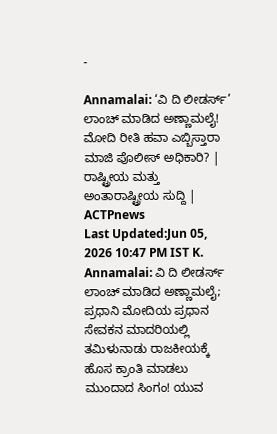-

Annamalai: ‘ವಿ ದಿ ಲೀಡರ್ಸ್’ ಲಾಂಚ್ ಮಾಡಿದ ಅಣ್ಣಾಮಲೈ! ಮೋದಿ ರೀತಿ ಹವಾ ಎಬ್ಬಿಸ್ತಾರಾ ಮಾಜಿ ಪೊಲೀಸ್ ಅಧಿಕಾರಿ? | ರಾಷ್ಟ್ರೀಯ ಮತ್ತು ಅಂತಾರಾಷ್ಟ್ರೀಯ ಸುದ್ದಿ | ACTPnews
Last Updated:Jun 05, 2026 10:47 PM IST K. Annamalai: ವಿ ದಿ ಲೀಡರ್ಸ್ ಲಾಂಚ್ ಮಾಡಿದ ಅಣ್ಣಾಮಲೈ; ಪ್ರಧಾನಿ ಮೋದಿಯ ಪ್ರಧಾನ ಸೇವಕನ ಮಾದರಿಯಲ್ಲಿ ತಮಿಳುನಾಡು ರಾಜಕೀಯಕ್ಕೆ ಹೊಸ ಕ್ರಾಂತಿ ಮಾಡಲು ಮುಂದಾದ ಸಿಂಗಂ! ಯುವ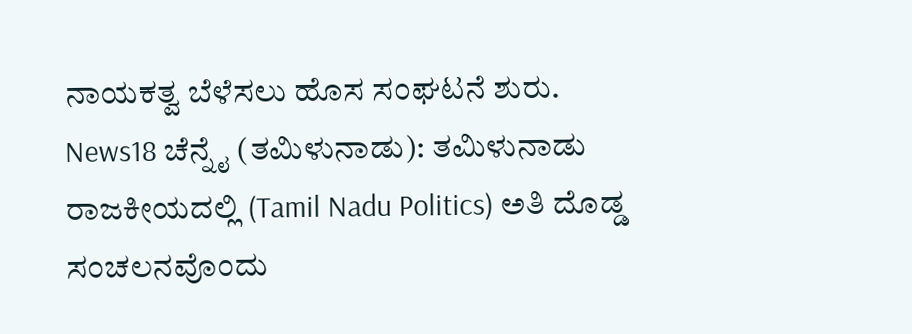ನಾಯಕತ್ವ ಬೆಳೆಸಲು ಹೊಸ ಸಂಘಟನೆ ಶುರು. News18 ಚೆನ್ನೈ (ತಮಿಳುನಾಡು): ತಮಿಳುನಾಡು ರಾಜಕೀಯದಲ್ಲಿ (Tamil Nadu Politics) ಅತಿ ದೊಡ್ಡ ಸಂಚಲನವೊಂದು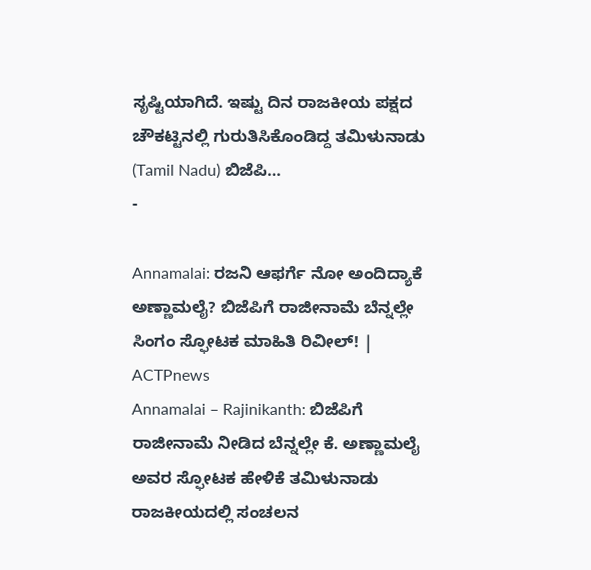ಸೃಷ್ಟಿಯಾಗಿದೆ. ಇಷ್ಟು ದಿನ ರಾಜಕೀಯ ಪಕ್ಷದ ಚೌಕಟ್ಟಿನಲ್ಲಿ ಗುರುತಿಸಿಕೊಂಡಿದ್ದ ತಮಿಳುನಾಡು (Tamil Nadu) ಬಿಜೆಪಿ…
-

Annamalai: ರಜನಿ ಆಫರ್ಗೆ ನೋ ಅಂದಿದ್ಯಾಕೆ ಅಣ್ಣಾಮಲೈ? ಬಿಜೆಪಿಗೆ ರಾಜೀನಾಮೆ ಬೆನ್ನಲ್ಲೇ ಸಿಂಗಂ ಸ್ಫೋಟಕ ಮಾಹಿತಿ ರಿವೀಲ್! | ACTPnews
Annamalai – Rajinikanth: ಬಿಜೆಪಿಗೆ ರಾಜೀನಾಮೆ ನೀಡಿದ ಬೆನ್ನಲ್ಲೇ ಕೆ. ಅಣ್ಣಾಮಲೈ ಅವರ ಸ್ಫೋಟಕ ಹೇಳಿಕೆ ತಮಿಳುನಾಡು ರಾಜಕೀಯದಲ್ಲಿ ಸಂಚಲನ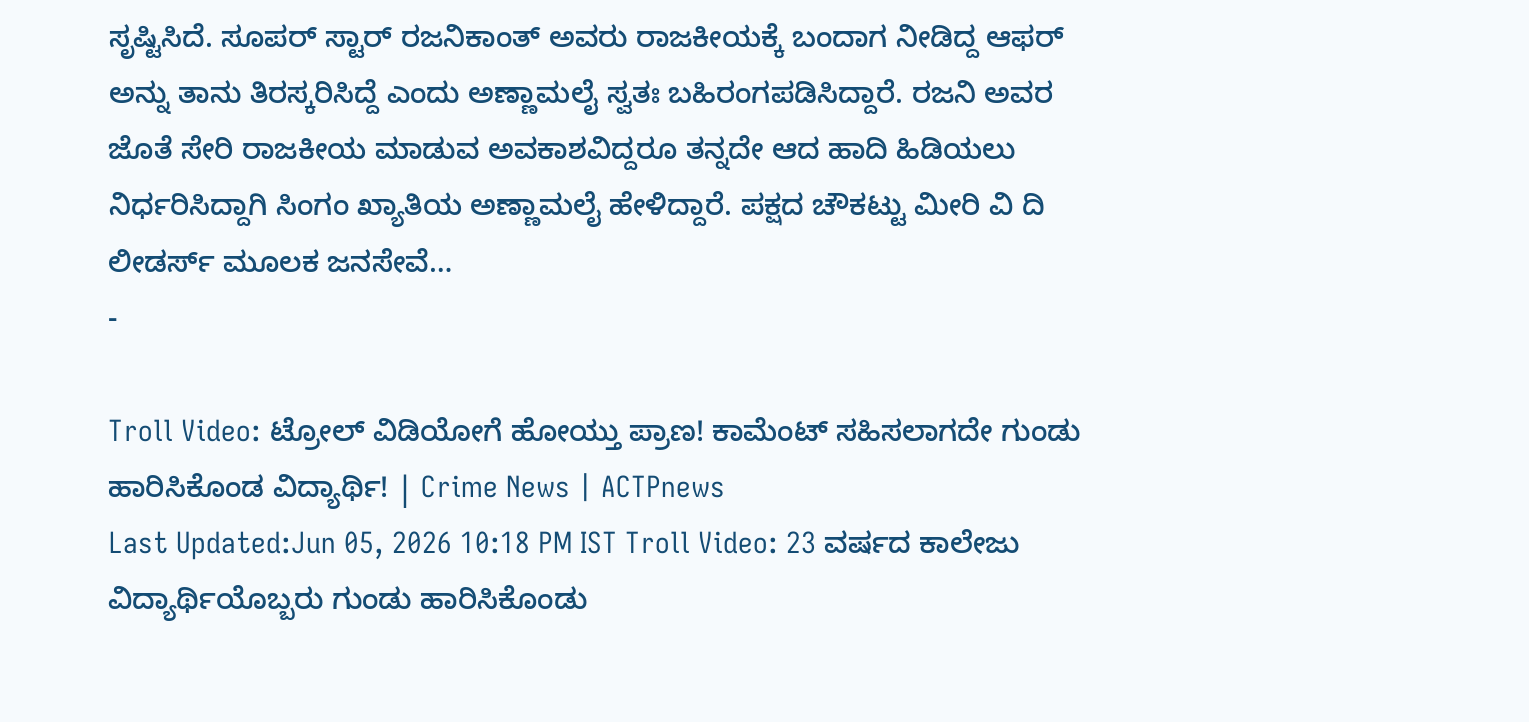ಸೃಷ್ಟಿಸಿದೆ. ಸೂಪರ್ ಸ್ಟಾರ್ ರಜನಿಕಾಂತ್ ಅವರು ರಾಜಕೀಯಕ್ಕೆ ಬಂದಾಗ ನೀಡಿದ್ದ ಆಫರ್ ಅನ್ನು ತಾನು ತಿರಸ್ಕರಿಸಿದ್ದೆ ಎಂದು ಅಣ್ಣಾಮಲೈ ಸ್ವತಃ ಬಹಿರಂಗಪಡಿಸಿದ್ದಾರೆ. ರಜನಿ ಅವರ ಜೊತೆ ಸೇರಿ ರಾಜಕೀಯ ಮಾಡುವ ಅವಕಾಶವಿದ್ದರೂ ತನ್ನದೇ ಆದ ಹಾದಿ ಹಿಡಿಯಲು ನಿರ್ಧರಿಸಿದ್ದಾಗಿ ಸಿಂಗಂ ಖ್ಯಾತಿಯ ಅಣ್ಣಾಮಲೈ ಹೇಳಿದ್ದಾರೆ. ಪಕ್ಷದ ಚೌಕಟ್ಟು ಮೀರಿ ವಿ ದಿ ಲೀಡರ್ಸ್ ಮೂಲಕ ಜನಸೇವೆ…
-

Troll Video: ಟ್ರೋಲ್ ವಿಡಿಯೋಗೆ ಹೋಯ್ತು ಪ್ರಾಣ! ಕಾಮೆಂಟ್ ಸಹಿಸಲಾಗದೇ ಗುಂಡು ಹಾರಿಸಿಕೊಂಡ ವಿದ್ಯಾರ್ಥಿ! | Crime News | ACTPnews
Last Updated:Jun 05, 2026 10:18 PM IST Troll Video: 23 ವರ್ಷದ ಕಾಲೇಜು ವಿದ್ಯಾರ್ಥಿಯೊಬ್ಬರು ಗುಂಡು ಹಾರಿಸಿಕೊಂಡು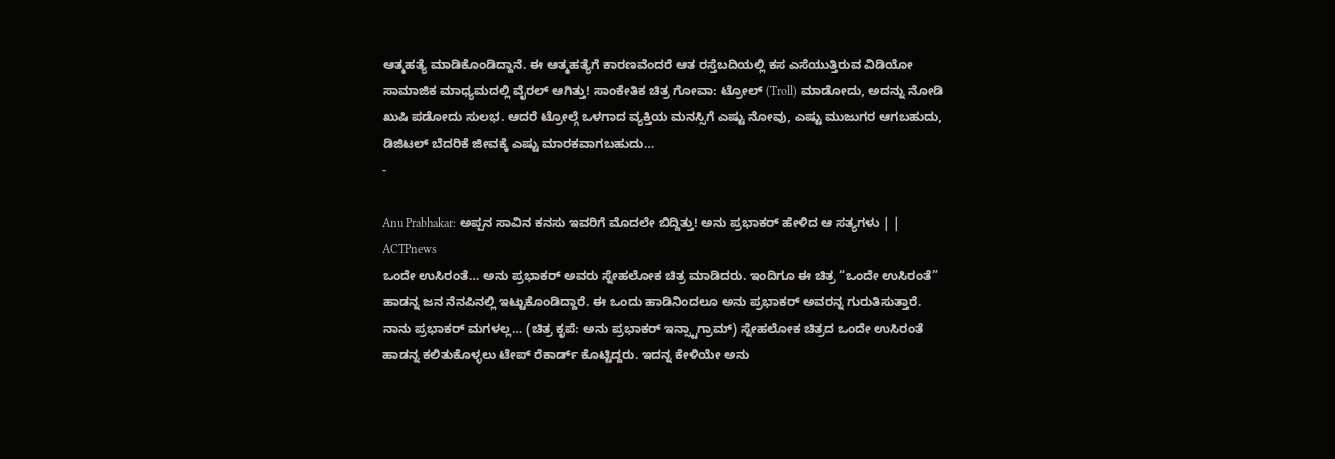ಆತ್ಮಹತ್ಯೆ ಮಾಡಿಕೊಂಡಿದ್ದಾನೆ. ಈ ಆತ್ಮಹತ್ಯೆಗೆ ಕಾರಣವೆಂದರೆ ಆತ ರಸ್ತೆಬದಿಯಲ್ಲಿ ಕಸ ಎಸೆಯುತ್ತಿರುವ ವಿಡಿಯೋ ಸಾಮಾಜಿಕ ಮಾಧ್ಯಮದಲ್ಲಿ ವೈರಲ್ ಆಗಿತ್ತು! ಸಾಂಕೇತಿಕ ಚಿತ್ರ ಗೋವಾ: ಟ್ರೋಲ್ (Troll) ಮಾಡೋದು, ಅದನ್ನು ನೋಡಿ ಖುಷಿ ಪಡೋದು ಸುಲಭ. ಆದರೆ ಟ್ರೋಲ್ಗೆ ಒಳಗಾದ ವ್ಯಕ್ತಿಯ ಮನಸ್ಸಿಗೆ ಎಷ್ಟು ನೋವು, ಎಷ್ಟು ಮುಜುಗರ ಆಗಬಹುದು, ಡಿಜಿಟಲ್ ಬೆದರಿಕೆ ಜೀವಕ್ಕೆ ಎಷ್ಟು ಮಾರಕವಾಗಬಹುದು…
-

Anu Prabhakar: ಅಪ್ಪನ ಸಾವಿನ ಕನಸು ಇವರಿಗೆ ಮೊದಲೇ ಬಿದ್ದಿತ್ತು! ಅನು ಪ್ರಭಾಕರ್ ಹೇಳಿದ ಆ ಸತ್ಯಗಳು | | ACTPnews
ಒಂದೇ ಉಸಿರಂತೆ… ಅನು ಪ್ರಭಾಕರ್ ಅವರು ಸ್ನೇಹಲೋಕ ಚಿತ್ರ ಮಾಡಿದರು. ಇಂದಿಗೂ ಈ ಚಿತ್ರ “ಒಂದೇ ಉಸಿರಂತೆ” ಹಾಡನ್ನ ಜನ ನೆನಪಿನಲ್ಲಿ ಇಟ್ಟುಕೊಂಡಿದ್ದಾರೆ. ಈ ಒಂದು ಹಾಡಿನಿಂದಲೂ ಅನು ಪ್ರಭಾಕರ್ ಅವರನ್ನ ಗುರುತಿಸುತ್ತಾರೆ. ನಾನು ಪ್ರಭಾಕರ್ ಮಗಳಲ್ಲ… (ಚಿತ್ರ ಕೃಪೆ: ಅನು ಪ್ರಭಾಕರ್ ಇನ್ಸ್ಟಾಗ್ರಾಮ್) ಸ್ನೇಹಲೋಕ ಚಿತ್ರದ ಒಂದೇ ಉಸಿರಂತೆ ಹಾಡನ್ನ ಕಲಿತುಕೊಳ್ಳಲು ಟೇಪ್ ರೆಕಾರ್ಡ್ ಕೊಟ್ಟಿದ್ದರು. ಇದನ್ನ ಕೇಳಿಯೇ ಅನು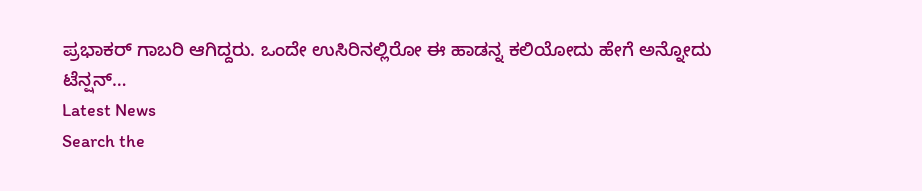ಪ್ರಭಾಕರ್ ಗಾಬರಿ ಆಗಿದ್ದರು. ಒಂದೇ ಉಸಿರಿನಲ್ಲಿರೋ ಈ ಹಾಡನ್ನ ಕಲಿಯೋದು ಹೇಗೆ ಅನ್ನೋದು ಟೆನ್ಷನ್…
Latest News
Search the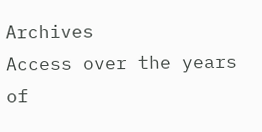Archives
Access over the years of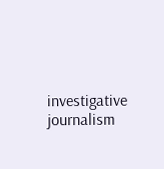investigative journalism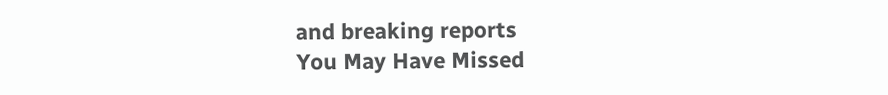and breaking reports
You May Have Missed